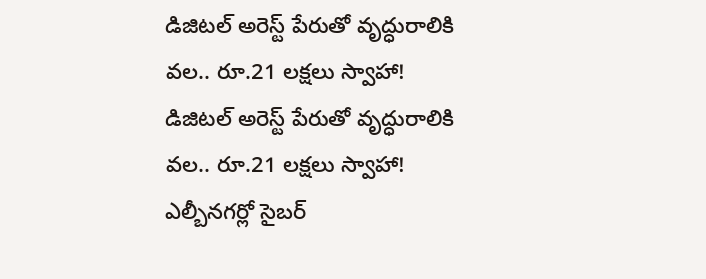డిజిటల్ అరెస్ట్ పేరుతో వృద్ధురాలికి వల.. రూ.21 లక్షలు స్వాహా!
డిజిటల్ అరెస్ట్ పేరుతో వృద్ధురాలికి వల.. రూ.21 లక్షలు స్వాహా! ఎల్బీనగర్లో సైబర్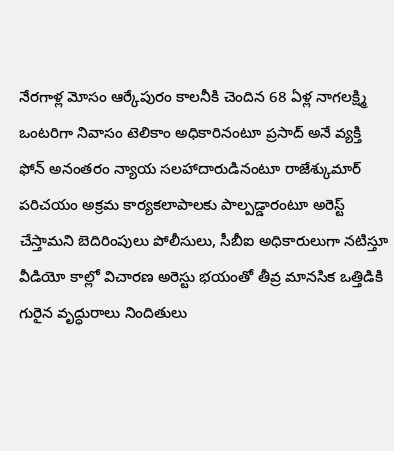నేరగాళ్ల మోసం ఆర్కేపురం కాలనీకి చెందిన 68 ఏళ్ల నాగలక్ష్మి ఒంటరిగా నివాసం టెలికాం అధికారినంటూ ప్రసాద్ అనే వ్యక్తి ఫోన్ అనంతరం న్యాయ సలహాదారుడినంటూ రాజేశ్కుమార్ పరిచయం అక్రమ కార్యకలాపాలకు పాల్పడ్డారంటూ అరెస్ట్ చేస్తామని బెదిరింపులు పోలీసులు, సీబీఐ అధికారులుగా నటిస్తూ వీడియో కాల్లో విచారణ అరెస్టు భయంతో తీవ్ర మానసిక ఒత్తిడికి గురైన వృద్ధురాలు నిందితులు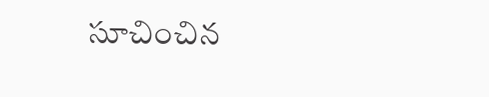సూచించిన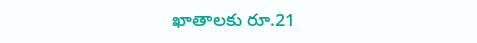ఖాతాలకు రూ.21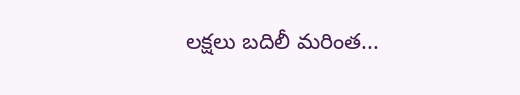లక్షలు బదిలీ మరింత...